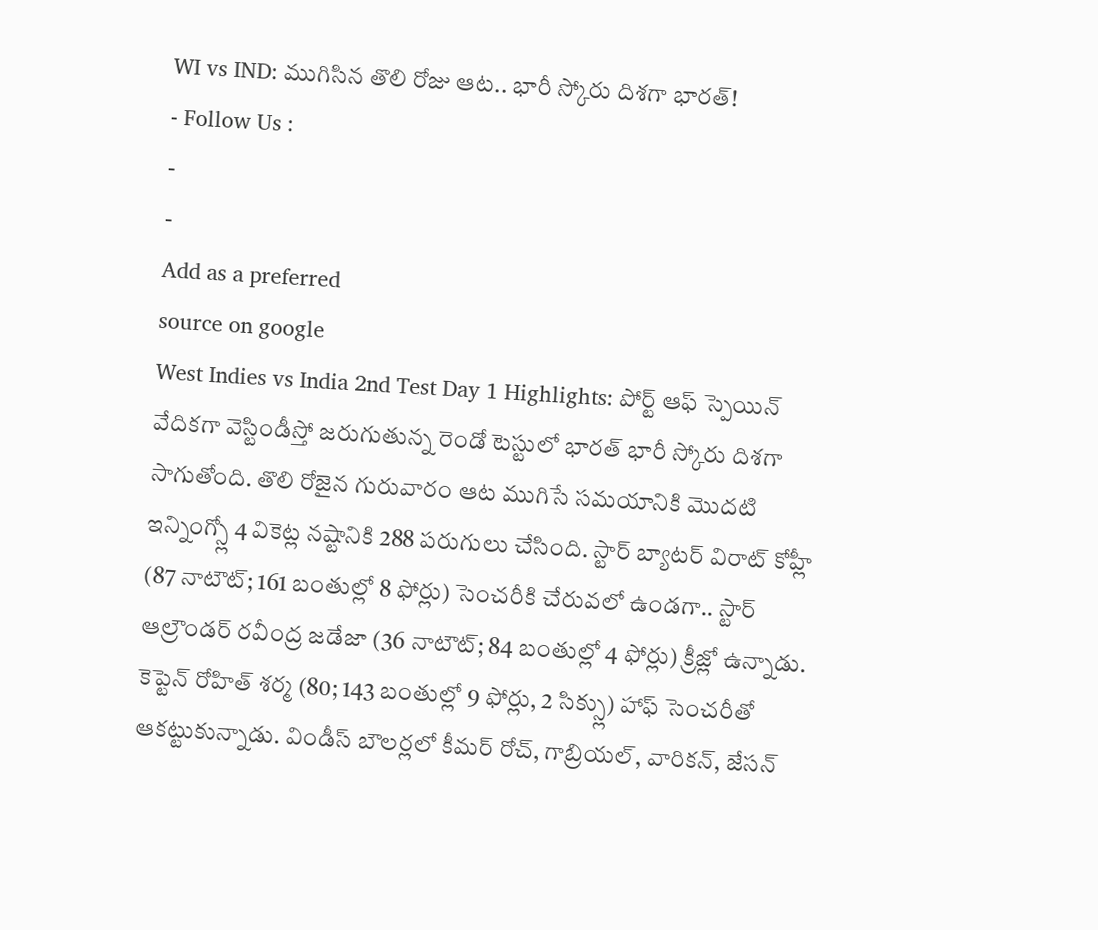WI vs IND: ముగిసిన తొలి రోజు ఆట.. భారీ స్కోరు దిశగా భారత్!
- Follow Us :
-
-
Add as a preferred
source on google
West Indies vs India 2nd Test Day 1 Highlights: పోర్ట్ ఆఫ్ స్పెయిన్ వేదికగా వెస్టిండీస్తో జరుగుతున్న రెండో టెస్టులో భారత్ భారీ స్కోరు దిశగా సాగుతోంది. తొలి రోజైన గురువారం ఆట ముగిసే సమయానికి మొదటి ఇన్నింగ్స్లో 4 వికెట్ల నష్టానికి 288 పరుగులు చేసింది. స్టార్ బ్యాటర్ విరాట్ కోహ్లీ (87 నాటౌట్; 161 బంతుల్లో 8 ఫోర్లు) సెంచరీకి చేరువలో ఉండగా.. స్టార్ ఆల్రౌండర్ రవీంద్ర జడేజా (36 నాటౌట్; 84 బంతుల్లో 4 ఫోర్లు) క్రీజ్లో ఉన్నాడు. కెప్టెన్ రోహిత్ శర్మ (80; 143 బంతుల్లో 9 ఫోర్లు, 2 సిక్స్లు) హాఫ్ సెంచరీతో ఆకట్టుకున్నాడు. విండీస్ బౌలర్లలో కీమర్ రోచ్, గాబ్రియల్, వారికన్, జేసన్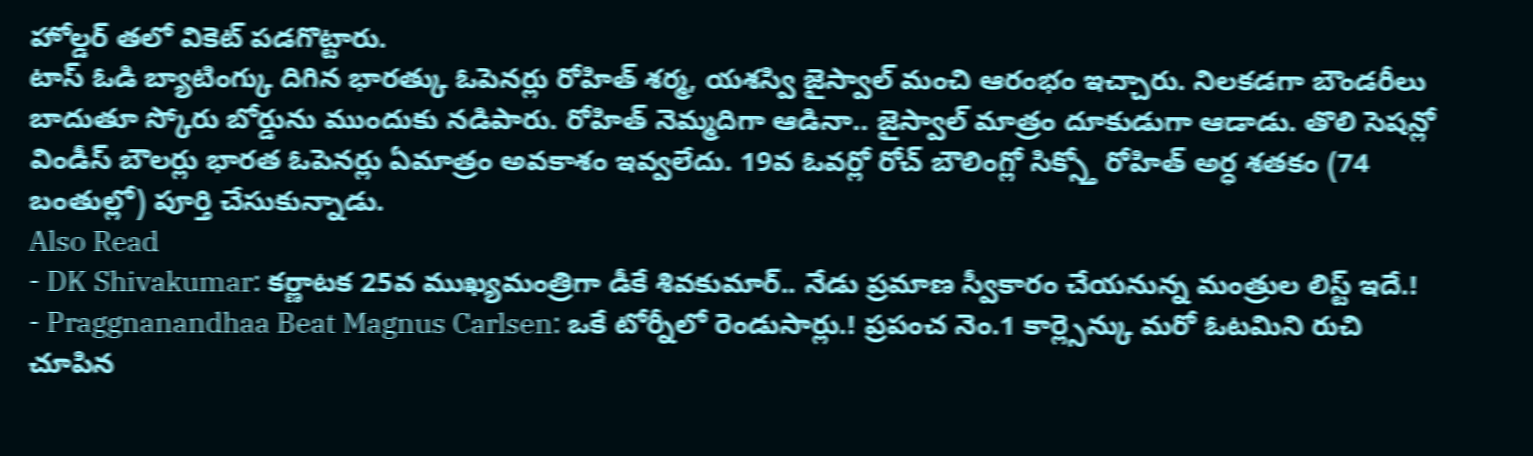హోల్డర్ తలో వికెట్ పడగొట్టారు.
టాస్ ఓడి బ్యాటింగ్కు దిగిన భారత్కు ఓపెనర్లు రోహిత్ శర్మ, యశస్వి జైస్వాల్ మంచి ఆరంభం ఇచ్చారు. నిలకడగా బౌండరీలు బాదుతూ స్కోరు బోర్డును ముందుకు నడిపారు. రోహిత్ నెమ్మదిగా ఆడినా.. జైస్వాల్ మాత్రం దూకుడుగా ఆడాడు. తొలి సెషన్లో విండీస్ బౌలర్లు భారత ఓపెనర్లు ఏమాత్రం అవకాశం ఇవ్వలేదు. 19వ ఓవర్లో రోచ్ బౌలింగ్లో సిక్స్తో రోహిత్ అర్ధ శతకం (74 బంతుల్లో) పూర్తి చేసుకున్నాడు.
Also Read
- DK Shivakumar: కర్ణాటక 25వ ముఖ్యమంత్రిగా డీకే శివకుమార్.. నేడు ప్రమాణ స్వీకారం చేయనున్న మంత్రుల లిస్ట్ ఇదే.!
- Praggnanandhaa Beat Magnus Carlsen: ఒకే టోర్నీలో రెండుసార్లు.! ప్రపంచ నెం.1 కార్ల్సెన్కు మరో ఓటమిని రుచి చూపిన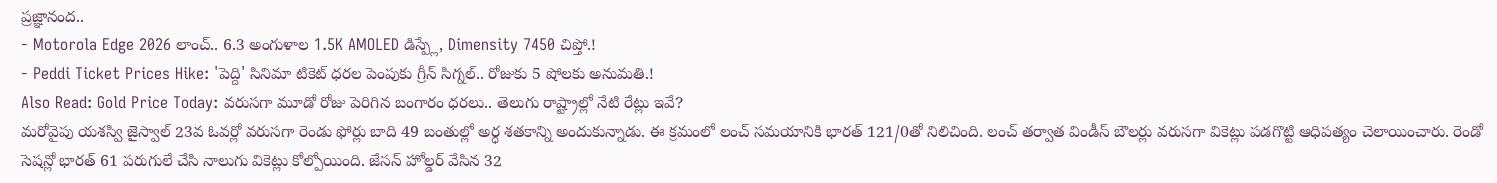ప్రజ్ఞానంద..
- Motorola Edge 2026 లాంచ్.. 6.3 అంగుళాల 1.5K AMOLED డిస్ప్లే, Dimensity 7450 చిప్తో.!
- Peddi Ticket Prices Hike: 'పెద్ది' సినిమా టికెట్ ధరల పెంపుకు గ్రీన్ సిగ్నల్.. రోజుకు 5 షోలకు అనుమతి.!
Also Read: Gold Price Today: వరుసగా మూడో రోజు పెరిగిన బంగారం ధరలు.. తెలుగు రాష్ట్రాల్లో నేటి రేట్లు ఇవే?
మరోవైపు యశస్వి జైస్వాల్ 23వ ఓవర్లో వరుసగా రెండు ఫోర్లు బాది 49 బంతుల్లో అర్ధ శతకాన్ని అందుకున్నాడు. ఈ క్రమంలో లంచ్ సమయానికి భారత్ 121/0తో నిలిచింది. లంచ్ తర్వాత విండీస్ బౌలర్లు వరుసగా వికెట్లు పడగొట్టి ఆధిపత్యం చెలాయించారు. రెండో సెషన్లో భారత్ 61 పరుగులే చేసి నాలుగు వికెట్లు కోల్పోయింది. జేసన్ హోల్డర్ వేసిన 32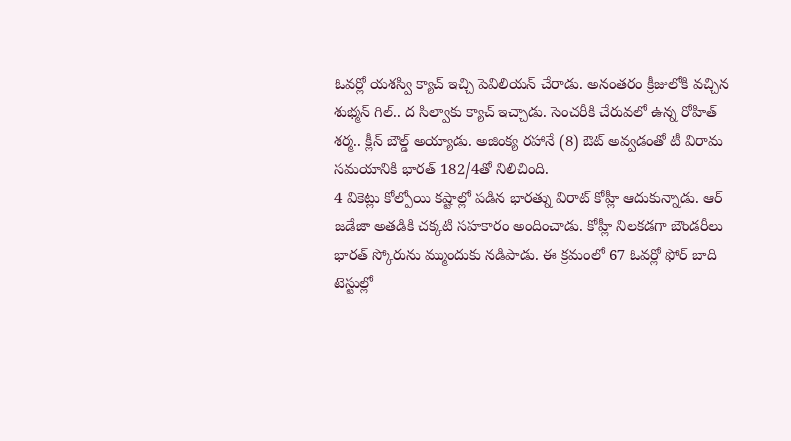ఓవర్లో యశస్వి క్యాచ్ ఇచ్చి పెవిలియన్ చేరాడు. అనంతరం క్రీజులోకి వచ్చిన శుభ్మన్ గిల్.. ద సిల్వాకు క్యాచ్ ఇచ్చాడు. సెంచరీకి చేరువలో ఉన్న రోహిత్ శర్మ.. క్లీన్ బౌల్డ్ అయ్యాడు. అజింక్య రహానే (8) ఔట్ అవ్వడంతో టీ విరామ సమయానికి భారత్ 182/4తో నిలిచింది.
4 వికెట్లు కోల్పోయి కష్టాల్లో పడిన భారత్ను విరాట్ కోహ్లీ ఆదుకున్నాడు. ఆర్ జడేజా అతడికి చక్కటి సహకారం అందించాడు. కోహ్లీ నిలకడగా బౌండరీలు భారత్ స్కోరును మ్ముందుకు నడిపాడు. ఈ క్రమంలో 67 ఓవర్లో ఫోర్ బాది టెస్టుల్లో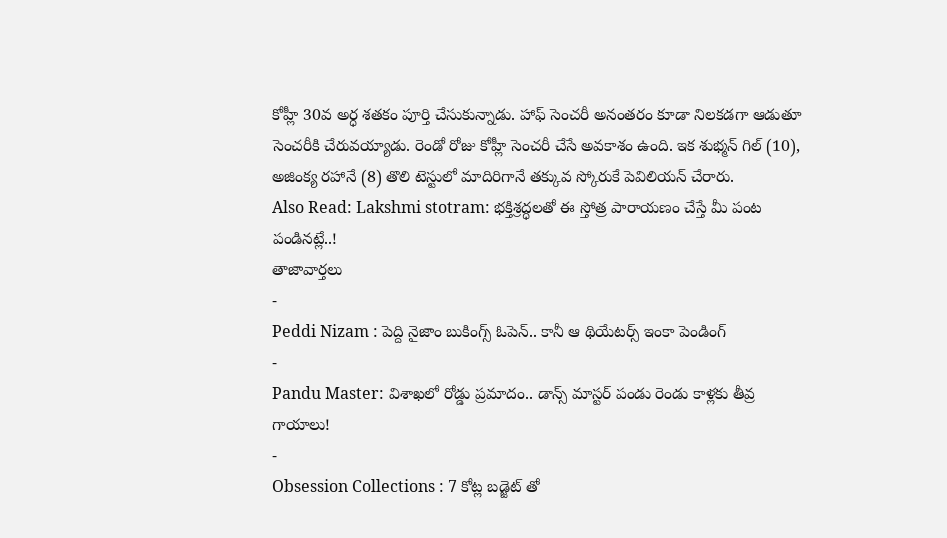కోహ్లీ 30వ అర్ధ శతకం పూర్తి చేసుకున్నాడు. హాఫ్ సెంచరీ అనంతరం కూడా నిలకడగా ఆడుతూ సెంచరీకి చేరువయ్యాడు. రెండో రోజు కోహ్లీ సెంచరీ చేసే అవకాశం ఉంది. ఇక శుభ్మన్ గిల్ (10), అజింక్య రహానే (8) తొలి టెస్టులో మాదిరిగానే తక్కువ స్కోరుకే పెవిలియన్ చేరారు.
Also Read: Lakshmi stotram: భక్తిశ్రద్ధలతో ఈ స్తోత్ర పారాయణం చేస్తే మీ పంట పండినట్లే..!
తాజావార్తలు
-
Peddi Nizam : పెద్ది నైజాం బుకింగ్స్ ఓపెన్.. కానీ ఆ థియేటర్స్ ఇంకా పెండింగ్
-
Pandu Master: విశాఖలో రోడ్డు ప్రమాదం.. డాన్స్ మాస్టర్ పండు రెండు కాళ్లకు తీవ్ర గాయాలు!
-
Obsession Collections : 7 కోట్ల బడ్జెట్ తో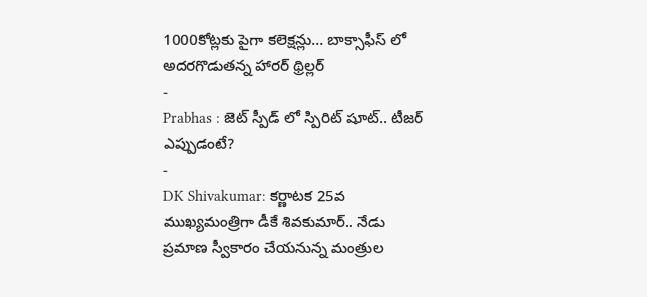1000కోట్లకు పైగా కలెక్షన్లు… బాక్సాఫీస్ లో అదరగొడుతన్న హారర్ థ్రిల్లర్
-
Prabhas : జెట్ స్పీడ్ లో స్పిరిట్ షూట్.. టీజర్ ఎప్పుడంటే?
-
DK Shivakumar: కర్ణాటక 25వ ముఖ్యమంత్రిగా డీకే శివకుమార్.. నేడు ప్రమాణ స్వీకారం చేయనున్న మంత్రుల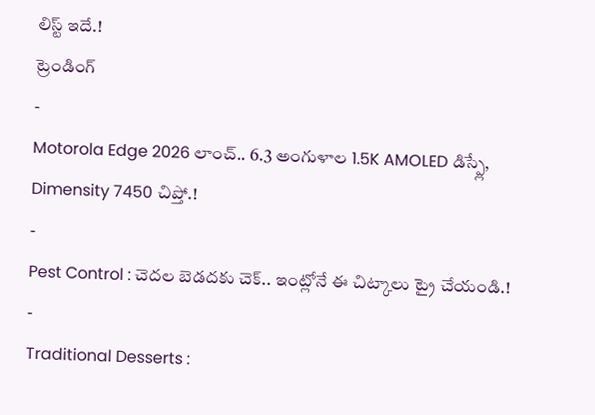లిస్ట్ ఇదే.!
ట్రెండింగ్
-
Motorola Edge 2026 లాంచ్.. 6.3 అంగుళాల 1.5K AMOLED డిస్ప్లే, Dimensity 7450 చిప్తో.!
-
Pest Control : చెదల బెడదకు చెక్.. ఇంట్లోనే ఈ చిట్కాలు ట్రై చేయండి.!
-
Traditional Desserts :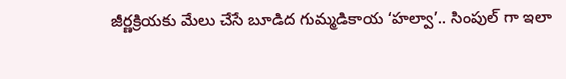జీర్ణక్రియకు మేలు చేసే బూడిద గుమ్మడికాయ ‘హల్వా’.. సింపుల్ గా ఇలా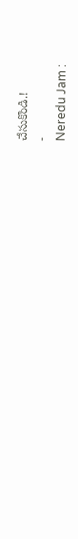చేసుకొండి.!
-
Neredu Jam :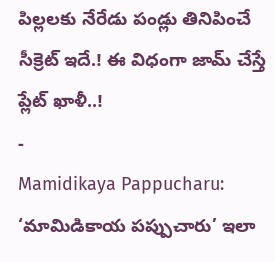పిల్లలకు నేరేడు పండ్లు తినిపించే సీక్రెట్ ఇదే.! ఈ విధంగా జామ్ చేస్తే ప్లేట్ ఖాళీ..!
-
Mamidikaya Pappucharu: ‘మామిడికాయ పప్పుచారు’ ఇలా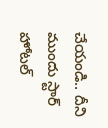చేయండి.. దీని ముందు స్టార్ హోటల్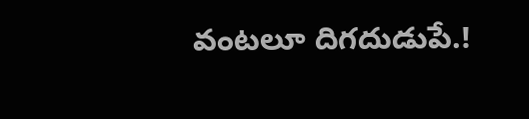వంటలూ దిగదుడుపే.!